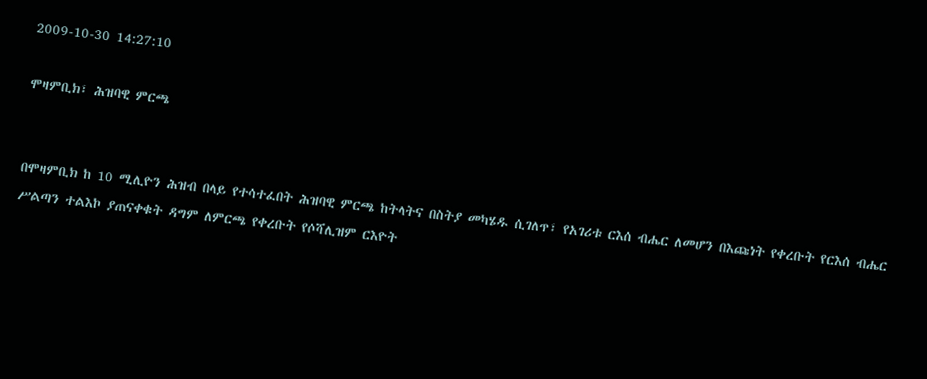2009-10-30 14:27:10

ሞዛምቢክ፣ ሕዝባዊ ምርጫ


በሞዛምቢክ ከ 10 ሚሊዮን ሕዝብ በላይ የተሳተፈበት ሕዝባዊ ምርጫ ከትላትና በስትያ መካሄዱ ሲገለጥ፣ የአገሪቱ ርእሰ ብሔር ለመሆን በእጩነት የቀረቡት የርእሰ ብሔር ሥልጣን ተልእኮ ያጠናቀቁት ዳግም ለምርጫ የቀረቡት የሶሻሊዝም ርእዮት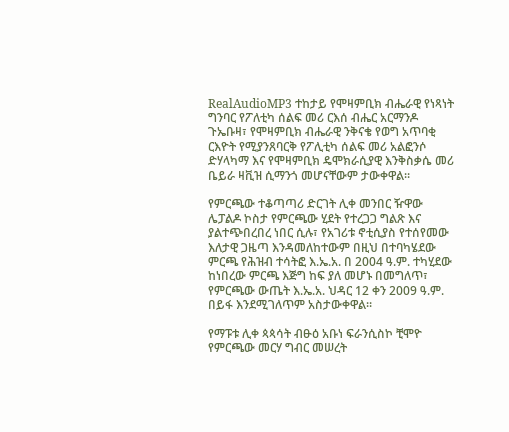RealAudioMP3 ተከታይ የሞዛምቢክ ብሔራዊ የነጻነት ግንባር የፖለቲካ ሰልፍ መሪ ርእሰ ብሔር አርማንዶ ጉኤቡዛ፣ የሞዛምቢክ ብሔራዊ ንቅናቄ የወግ አጥባቂ ርእዮት የሚያንጸባርቅ የፖሊቲካ ሰልፍ መሪ አልፎንሶ ድሃላካማ እና የሞዛምቢክ ዴሞክራሲያዊ እንቅስቃሴ መሪ ቤይራ ዛቪዝ ሲማንጎ መሆናቸውም ታውቀዋል።

የምርጫው ተቆጣጣሪ ድርገት ሊቀ መንበር ዥዋው ሌፓልዶ ኮስታ የምርጫው ሂደት የተረጋጋ ግልጽ እና ያልተጭበረበረ ነበር ሲሉ፣ የአገሪቱ ኖቲሲያስ የተሰየመው እለታዊ ጋዜጣ እንዳመለከተውም በዚህ በተባካሄደው ምርጫ የሕዝብ ተሳትፎ እ.ኤ.አ. በ 2004 ዓ.ም. ተካሂደው ከነበረው ምርጫ እጅግ ከፍ ያለ መሆኑ በመግለጥ፣ የምርጫው ውጤት እ.ኤ.አ. ህዳር 12 ቀን 2009 ዓ.ም. በይፋ እንደሚገለጥም አስታውቀዋል።

የማፑቱ ሊቀ ጳጳሳት ብፁዕ አቡነ ፍራንሲስኮ ቺሞዮ የምርጫው መርሃ ግብር መሠረት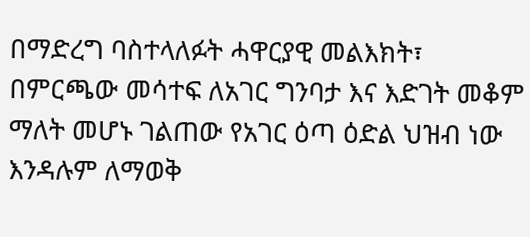በማድረግ ባስተላለፉት ሓዋርያዊ መልእክት፣ በምርጫው መሳተፍ ለአገር ግንባታ እና እድገት መቆም ማለት መሆኑ ገልጠው የአገር ዕጣ ዕድል ህዝብ ነው እንዳሉም ለማወቅ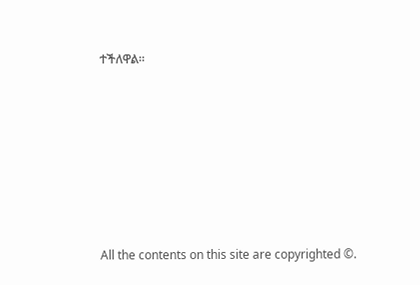ተችለዋል።







All the contents on this site are copyrighted ©.